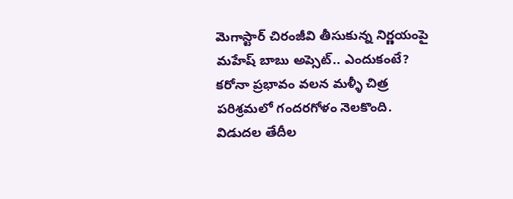మెగాస్టార్ చిరంజీవి తీసుకున్న నిర్ణయంపై మహేష్ బాబు అప్సెట్.. ఎందుకంటే?
కరోనా ప్రభావం వలన మళ్ళీ చిత్ర పరిశ్రమలో గందరగోళం నెలకొంది. విడుదల తేదీల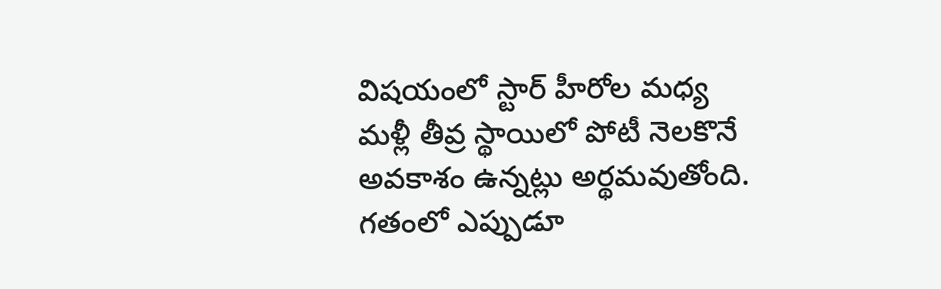విషయంలో స్టార్ హీరోల మధ్య మళ్లీ తీవ్ర స్థాయిలో పోటీ నెలకొనే అవకాశం ఉన్నట్లు అర్థమవుతోంది. గతంలో ఎప్పుడూ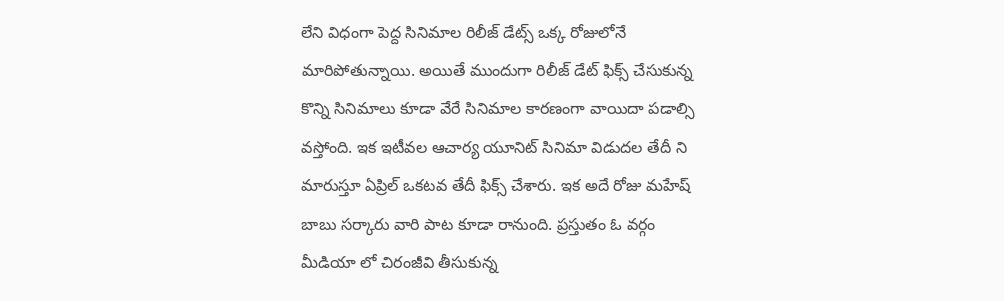లేని విధంగా పెద్ద సినిమాల రిలీజ్ డేట్స్ ఒక్క రోజులోనే మారిపోతున్నాయి. అయితే ముందుగా రిలీజ్ డేట్ ఫిక్స్ చేసుకున్న కొన్ని సినిమాలు కూడా వేరే సినిమాల కారణంగా వాయిదా పడాల్సి వస్తోంది. ఇక ఇటీవల ఆచార్య యూనిట్ సినిమా విడుదల తేదీ ని మారుస్తూ ఏప్రిల్ ఒకటవ తేదీ ఫిక్స్ చేశారు. ఇక అదే రోజు మహేష్ బాబు సర్కారు వారి పాట కూడా రానుంది. ప్రస్తుతం ఓ వర్గం మీడియా లో చిరంజీవి తీసుకున్న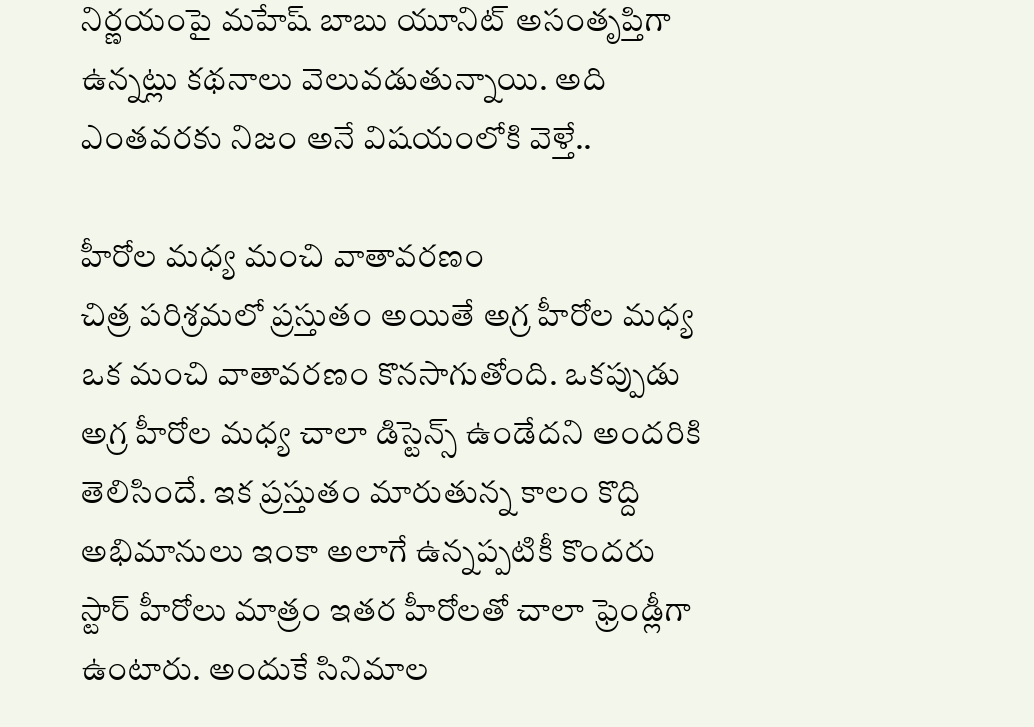నిర్ణయంపై మహేష్ బాబు యూనిట్ అసంతృప్తిగా ఉన్నట్లు కథనాలు వెలువడుతున్నాయి. అది ఎంతవరకు నిజం అనే విషయంలోకి వెళ్తే..

హీరోల మధ్య మంచి వాతావరణం
చిత్ర పరిశ్రమలో ప్రస్తుతం అయితే అగ్ర హీరోల మధ్య ఒక మంచి వాతావరణం కొనసాగుతోంది. ఒకప్పుడు అగ్ర హీరోల మధ్య చాలా డిస్టెన్స్ ఉండేదని అందరికి తెలిసిందే. ఇక ప్రస్తుతం మారుతున్న కాలం కొద్ది అభిమానులు ఇంకా అలాగే ఉన్నప్పటికీ కొందరు స్టార్ హీరోలు మాత్రం ఇతర హీరోలతో చాలా ఫ్రెండ్లీగా ఉంటారు. అందుకే సినిమాల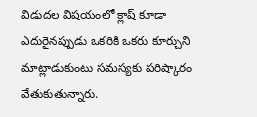విడుదల విషయంలో క్లాష్ కూడా ఎదురైనప్పుడు ఒకరికి ఒకరు కూర్చుని మాట్లాడుకుంటు సమస్యకు పరిష్కారం వేతుకుతున్నారు.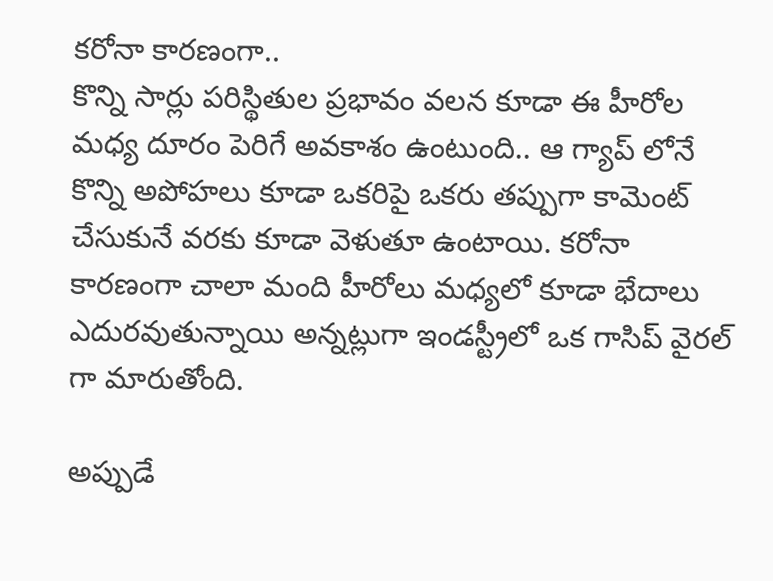కరోనా కారణంగా..
కొన్ని సార్లు పరిస్థితుల ప్రభావం వలన కూడా ఈ హీరోల మధ్య దూరం పెరిగే అవకాశం ఉంటుంది.. ఆ గ్యాప్ లోనే కొన్ని అపోహలు కూడా ఒకరిపై ఒకరు తప్పుగా కామెంట్ చేసుకునే వరకు కూడా వెళుతూ ఉంటాయి. కరోనా కారణంగా చాలా మంది హీరోలు మధ్యలో కూడా భేదాలు ఎదురవుతున్నాయి అన్నట్లుగా ఇండస్ట్రీలో ఒక గాసిప్ వైరల్ గా మారుతోంది.

అప్పుడే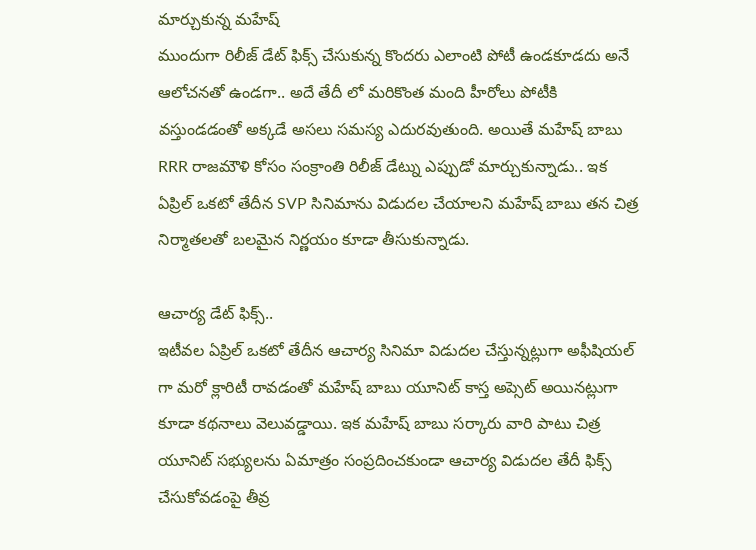మార్చుకున్న మహేష్
ముందుగా రిలీజ్ డేట్ ఫిక్స్ చేసుకున్న కొందరు ఎలాంటి పోటీ ఉండకూడదు అనే ఆలోచనతో ఉండగా.. అదే తేదీ లో మరికొంత మంది హీరోలు పోటీకి వస్తుండడంతో అక్కడే అసలు సమస్య ఎదురవుతుంది. అయితే మహేష్ బాబు RRR రాజమౌళి కోసం సంక్రాంతి రిలీజ్ డేట్ను ఎప్పుడో మార్చుకున్నాడు.. ఇక ఏప్రిల్ ఒకటో తేదీన SVP సినిమాను విడుదల చేయాలని మహేష్ బాబు తన చిత్ర నిర్మాతలతో బలమైన నిర్ణయం కూడా తీసుకున్నాడు.

ఆచార్య డేట్ ఫిక్స్..
ఇటీవల ఏప్రిల్ ఒకటో తేదీన ఆచార్య సినిమా విడుదల చేస్తున్నట్లుగా అఫీషియల్ గా మరో క్లారిటీ రావడంతో మహేష్ బాబు యూనిట్ కాస్త అప్సెట్ అయినట్లుగా కూడా కథనాలు వెలువడ్డాయి. ఇక మహేష్ బాబు సర్కారు వారి పాటు చిత్ర యూనిట్ సభ్యులను ఏమాత్రం సంప్రదించకుండా ఆచార్య విడుదల తేదీ ఫిక్స్ చేసుకోవడంపై తీవ్ర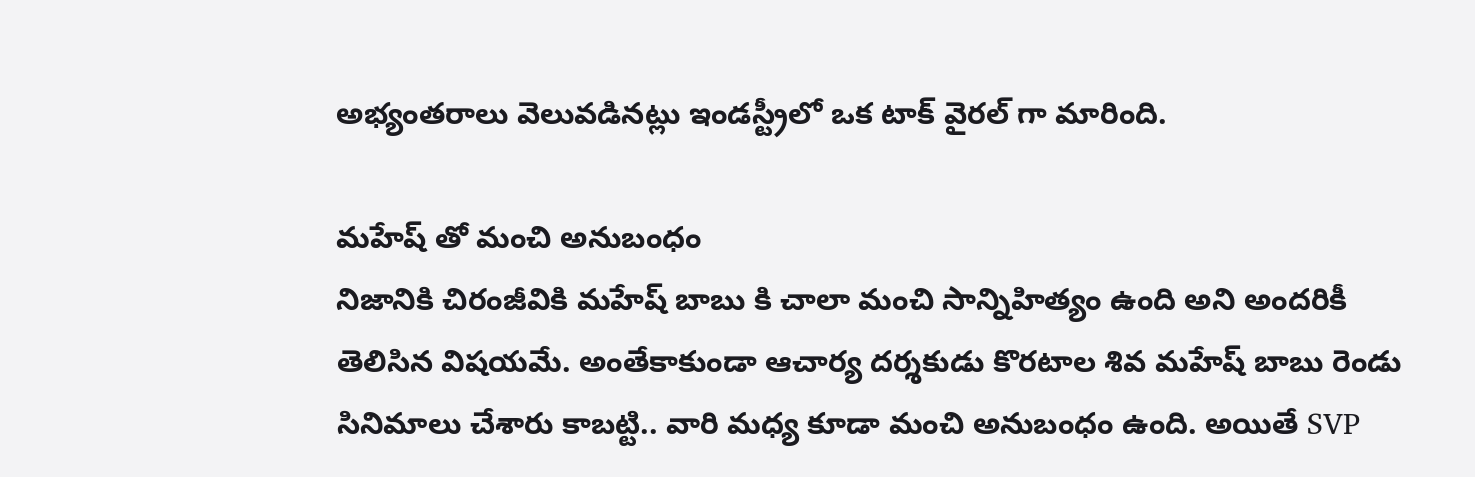అభ్యంతరాలు వెలువడినట్లు ఇండస్ట్రీలో ఒక టాక్ వైరల్ గా మారింది.

మహేష్ తో మంచి అనుబంధం
నిజానికి చిరంజీవికి మహేష్ బాబు కి చాలా మంచి సాన్నిహిత్యం ఉంది అని అందరికీ తెలిసిన విషయమే. అంతేకాకుండా ఆచార్య దర్శకుడు కొరటాల శివ మహేష్ బాబు రెండు సినిమాలు చేశారు కాబట్టి.. వారి మధ్య కూడా మంచి అనుబంధం ఉంది. అయితే SVP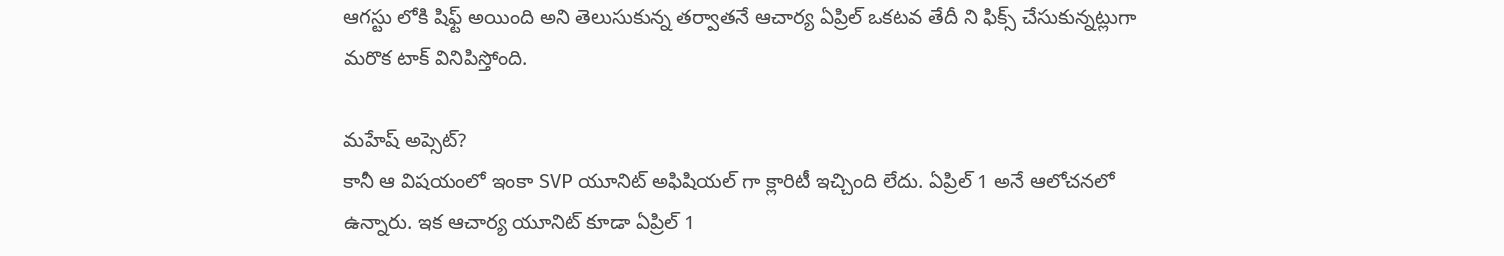ఆగస్టు లోకి షిఫ్ట్ అయింది అని తెలుసుకున్న తర్వాతనే ఆచార్య ఏప్రిల్ ఒకటవ తేదీ ని ఫిక్స్ చేసుకున్నట్లుగా మరొక టాక్ వినిపిస్తోంది.

మహేష్ అప్సెట్?
కానీ ఆ విషయంలో ఇంకా SVP యూనిట్ అఫిషియల్ గా క్లారిటీ ఇచ్చింది లేదు. ఏప్రిల్ 1 అనే ఆలోచనలో ఉన్నారు. ఇక ఆచార్య యూనిట్ కూడా ఏప్రిల్ 1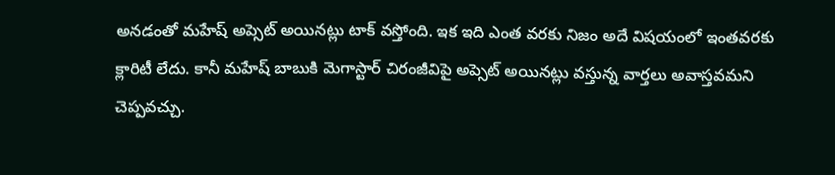అనడంతో మహేష్ అప్సెట్ అయినట్లు టాక్ వస్తోంది. ఇక ఇది ఎంత వరకు నిజం అదే విషయంలో ఇంతవరకు క్లారిటీ లేదు. కానీ మహేష్ బాబుకి మెగాస్టార్ చిరంజీవిపై అప్సెట్ అయినట్లు వస్తున్న వార్తలు అవాస్తవమని చెప్పవచ్చు.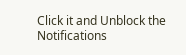Click it and Unblock the Notifications